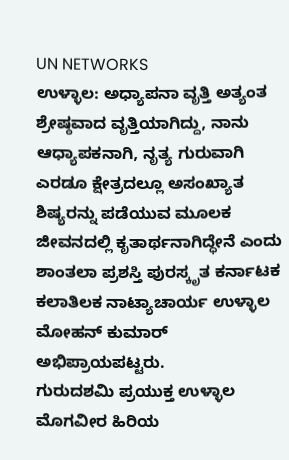UN NETWORKS
ಉಳ್ಳಾಲ: ಅಧ್ಯಾಪನಾ ವೃತ್ತಿ ಅತ್ಯಂತ ಶ್ರೇಷ್ಠವಾದ ವೃತ್ತಿಯಾಗಿದ್ದು, ನಾನು ಆಧ್ಯಾಪಕನಾಗಿ, ನೃತ್ಯ ಗುರುವಾಗಿ ಎರಡೂ ಕ್ಷೇತ್ರದಲ್ಲೂ ಅಸಂಖ್ಯಾತ ಶಿಷ್ಯರನ್ನು ಪಡೆಯುವ ಮೂಲಕ ಜೀವನದಲ್ಲಿ ಕೃತಾರ್ಥನಾಗಿದ್ಧೇನೆ ಎಂದು ಶಾಂತಲಾ ಪ್ರಶಸ್ತಿ ಪುರಸ್ಕೃತ ಕರ್ನಾಟಕ ಕಲಾತಿಲಕ ನಾಟ್ಯಾಚಾರ್ಯ ಉಳ್ಳಾಲ ಮೋಹನ್ ಕುಮಾರ್ ಅಭಿಪ್ರಾಯಪಟ್ಟರು.
ಗುರುದಶಮಿ ಪ್ರಯುಕ್ತ ಉಳ್ಳಾಲ ಮೊಗವೀರ ಹಿರಿಯ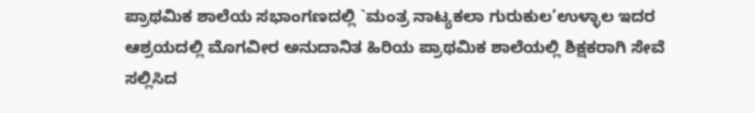ಪ್ರಾಥಮಿಕ ಶಾಲೆಯ ಸಭಾಂಗಣದಲ್ಲಿ `ಮಂತ್ರ ನಾಟ್ಯಕಲಾ ಗುರುಕುಲ’ಉಳ್ಳಾಲ ಇದರ ಆಶ್ರಯದಲ್ಲಿ ಮೊಗವೀರ ಅನುದಾನಿತ ಹಿರಿಯ ಪ್ರಾಥಮಿಕ ಶಾಲೆಯಲ್ಲಿ ಶಿಕ್ಷಕರಾಗಿ ಸೇವೆ ಸಲ್ಲಿಸಿದ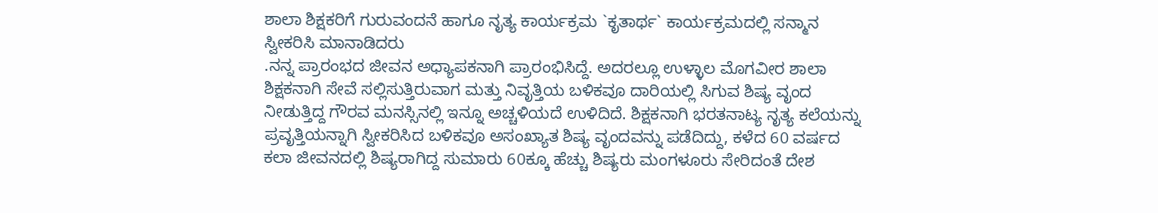ಶಾಲಾ ಶಿಕ್ಷಕರಿಗೆ ಗುರುವಂದನೆ ಹಾಗೂ ನೃತ್ಯ ಕಾರ್ಯಕ್ರಮ `ಕೃತಾರ್ಥ` ಕಾರ್ಯಕ್ರಮದಲ್ಲಿ ಸನ್ಮಾನ ಸ್ವೀಕರಿಸಿ ಮಾನಾಡಿದರು
.ನನ್ನ ಪ್ರಾರಂಭದ ಜೀವನ ಅಧ್ಯಾಪಕನಾಗಿ ಪ್ರಾರಂಭಿಸಿದ್ದೆ. ಅದರಲ್ಲೂ ಉಳ್ಳಾಲ ಮೊಗವೀರ ಶಾಲಾ ಶಿಕ್ಷಕನಾಗಿ ಸೇವೆ ಸಲ್ಲಿಸುತ್ತಿರುವಾಗ ಮತ್ತು ನಿವೃತ್ತಿಯ ಬಳಿಕವೂ ದಾರಿಯಲ್ಲಿ ಸಿಗುವ ಶಿಷ್ಯ ವೃಂದ ನೀಡುತ್ತಿದ್ದ ಗೌರವ ಮನಸ್ಸಿನಲ್ಲಿ ಇನ್ನೂ ಅಚ್ಚಳಿಯದೆ ಉಳಿದಿದೆ. ಶಿಕ್ಷಕನಾಗಿ ಭರತನಾಟ್ಯ ನೃತ್ಯ ಕಲೆಯನ್ನು ಪ್ರವೃತ್ತಿಯನ್ನಾಗಿ ಸ್ವೀಕರಿಸಿದ ಬಳಿಕವೂ ಅಸಂಖ್ಯಾತ ಶಿಷ್ಯ ವೃಂದವನ್ನು ಪಡೆದಿದ್ದು, ಕಳೆದ 60 ವರ್ಷದ ಕಲಾ ಜೀವನದಲ್ಲಿ ಶಿಷ್ಯರಾಗಿದ್ದ ಸುಮಾರು 60ಕ್ಕೂ ಹೆಚ್ಚು ಶಿಷ್ಯರು ಮಂಗಳೂರು ಸೇರಿದಂತೆ ದೇಶ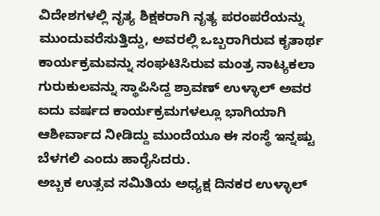ವಿದೇಶಗಳಲ್ಲಿ ನೃತ್ಯ ಶಿಕ್ಷಕರಾಗಿ ನೃತ್ಯ ಪರಂಪರೆಯನ್ನು ಮುಂದುವರೆಸುತ್ತಿದ್ದು, ಅವರಲ್ಲಿ ಒಬ್ಬರಾಗಿರುವ ಕೃತಾರ್ಥ ಕಾರ್ಯಕ್ರಮವನ್ನು ಸಂಘಟಿಸಿರುವ ಮಂತ್ರ ನಾಟ್ಯಕಲಾ ಗುರುಕುಲವನ್ನು ಸ್ಥಾಪಿಸಿದ್ದ ಶ್ರಾವಣ್ ಉಳ್ಳಾಲ್ ಅವರ ಐದು ವರ್ಷದ ಕಾರ್ಯಕ್ರಮಗಳಲ್ಲೂ ಭಾಗಿಯಾಗಿ ಆಶೀರ್ವಾದ ನೀಡಿದ್ದು ಮುಂದೆಯೂ ಈ ಸಂಸ್ಥೆ ಇನ್ನಷ್ಟು ಬೆಳಗಲಿ ಎಂದು ಹಾರೈಸಿದರು.
ಅಬ್ಬಕ ಉತ್ಸವ ಸಮಿತಿಯ ಅಧ್ಯಕ್ಷ ದಿನಕರ ಉಳ್ಳಾಲ್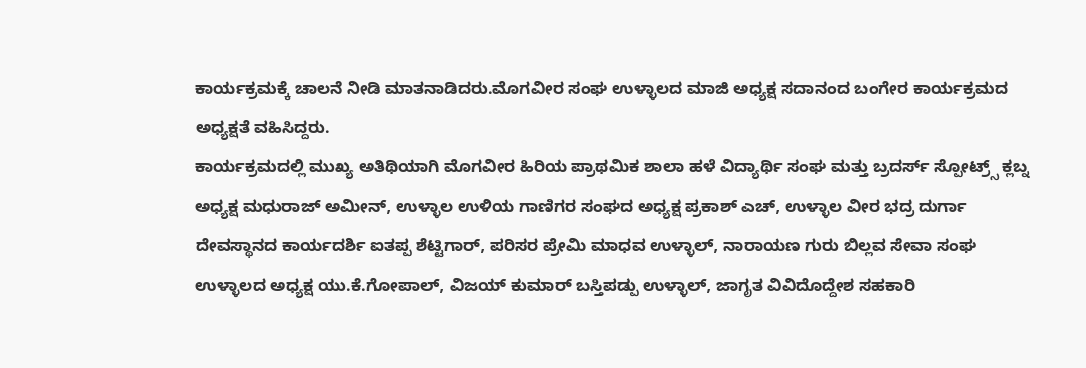ಕಾರ್ಯಕ್ರಮಕ್ಕೆ ಚಾಲನೆ ನೀಡಿ ಮಾತನಾಡಿದರು.ಮೊಗವೀರ ಸಂಘ ಉಳ್ಳಾಲದ ಮಾಜಿ ಅಧ್ಯಕ್ಷ ಸದಾನಂದ ಬಂಗೇರ ಕಾರ್ಯಕ್ರಮದ ಅಧ್ಯಕ್ಷತೆ ವಹಿಸಿದ್ದರು.
ಕಾರ್ಯಕ್ರಮದಲ್ಲಿ ಮುಖ್ಯ ಅತಿಥಿಯಾಗಿ ಮೊಗವೀರ ಹಿರಿಯ ಪ್ರಾಥಮಿಕ ಶಾಲಾ ಹಳೆ ವಿದ್ಯಾರ್ಥಿ ಸಂಘ ಮತ್ತು ಬ್ರದರ್ಸ್ ಸ್ಪೋಟ್ರ್ಸ್ ಕ್ಲಬ್ನ ಅಧ್ಯಕ್ಷ ಮಧುರಾಜ್ ಅಮೀನ್, ಉಳ್ಳಾಲ ಉಳಿಯ ಗಾಣಿಗರ ಸಂಘದ ಅಧ್ಯಕ್ಷ ಪ್ರಕಾಶ್ ಎಚ್, ಉಳ್ಳಾಲ ವೀರ ಭದ್ರ ದುರ್ಗಾ ದೇವಸ್ಥಾನದ ಕಾರ್ಯದರ್ಶಿ ಐತಪ್ಪ ಶೆಟ್ಟಿಗಾರ್, ಪರಿಸರ ಪ್ರೇಮಿ ಮಾಧವ ಉಳ್ಳಾಲ್, ನಾರಾಯಣ ಗುರು ಬಿಲ್ಲವ ಸೇವಾ ಸಂಘ ಉಳ್ಳಾಲದ ಅಧ್ಯಕ್ಷ ಯು.ಕೆ.ಗೋಪಾಲ್, ವಿಜಯ್ ಕುಮಾರ್ ಬಸ್ತಿಪಡ್ಪು ಉಳ್ಳಾಲ್, ಜಾಗೃತ ವಿವಿದೊದ್ದೇಶ ಸಹಕಾರಿ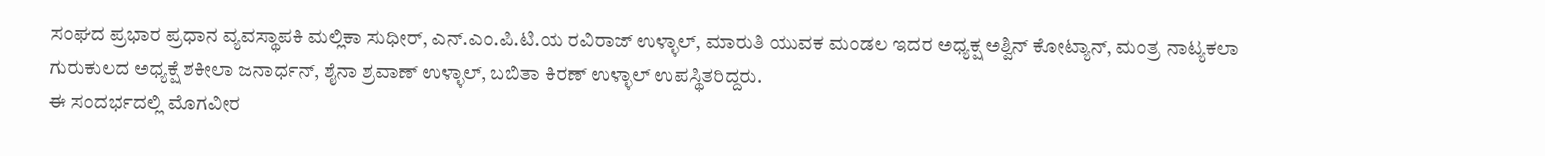ಸಂಘದ ಪ್ರಭಾರ ಪ್ರಧಾನ ವ್ಯವಸ್ಥಾಪಕಿ ಮಲ್ಲಿಕಾ ಸುಧೀರ್, ಎನ್.ಎಂ.ಪಿ.ಟಿ.ಯ ರವಿರಾಜ್ ಉಳ್ಳಾಲ್, ಮಾರುತಿ ಯುವಕ ಮಂಡಲ ಇದರ ಅಧ್ಯಕ್ಷ ಅಶ್ವಿನ್ ಕೋಟ್ಯಾನ್, ಮಂತ್ರ ನಾಟ್ಯಕಲಾ ಗುರುಕುಲದ ಅಧ್ಯಕ್ಷೆ ಶಕೀಲಾ ಜನಾರ್ಧನ್, ಶೈನಾ ಶ್ರವಾಣ್ ಉಳ್ಳಾಲ್, ಬಬಿತಾ ಕಿರಣ್ ಉಳ್ಳಾಲ್ ಉಪಸ್ಥಿತರಿದ್ದರು.
ಈ ಸಂದರ್ಭದಲ್ಲಿ ಮೊಗವೀರ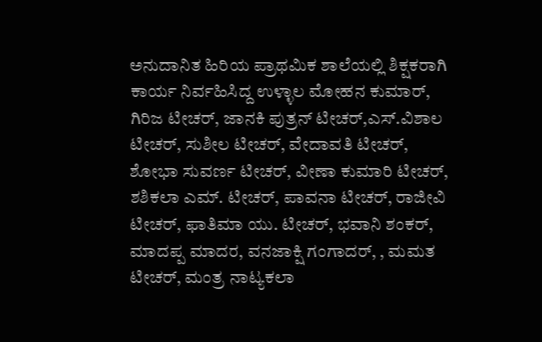ಅನುದಾನಿತ ಹಿರಿಯ ಪ್ರಾಥಮಿಕ ಶಾಲೆಯಲ್ಲಿ ಶಿಕ್ಷಕರಾಗಿ ಕಾರ್ಯ ನಿರ್ವಹಿಸಿದ್ದ ಉಳ್ಳಾಲ ಮೋಹನ ಕುಮಾರ್, ಗಿರಿಜ ಟೀಚರ್, ಜಾನಕಿ ಪುತ್ರನ್ ಟೀಚರ್,ಎಸ್.ವಿಶಾಲ ಟೀಚರ್, ಸುಶೀಲ ಟೀಚರ್, ವೇದಾವತಿ ಟೀಚರ್, ಶೋಭಾ ಸುವರ್ಣ ಟೀಚರ್, ವೀಣಾ ಕುಮಾರಿ ಟೀಚರ್, ಶಶಿಕಲಾ ಎಮ್. ಟೀಚರ್, ಪಾವನಾ ಟೀಚರ್, ರಾಜೀವಿ ಟೀಚರ್, ಫಾತಿಮಾ ಯು. ಟೀಚರ್, ಭವಾನಿ ಶಂಕರ್, ಮಾದಪ್ಪ ಮಾದರ, ವನಜಾಕ್ಷಿ ಗಂಗಾದರ್, , ಮಮತ ಟೀಚರ್, ಮಂತ್ರ ನಾಟ್ಯಕಲಾ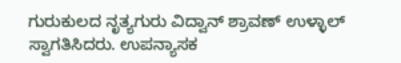ಗುರುಕುಲದ ನೃತ್ಯಗುರು ವಿದ್ವಾನ್ ಶ್ರಾವಣ್ ಉಳ್ಳಾಲ್ ಸ್ವಾಗತಿಸಿದರು. ಉಪನ್ಯಾಸಕ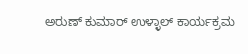ಅರುಣ್ ಕುಮಾರ್ ಉಳ್ಳಾಲ್ ಕಾರ್ಯಕ್ರಮ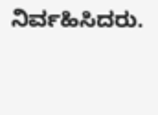ನಿರ್ವಹಿಸಿದರು.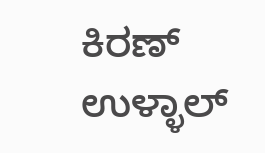ಕಿರಣ್ ಉಳ್ಳಾಲ್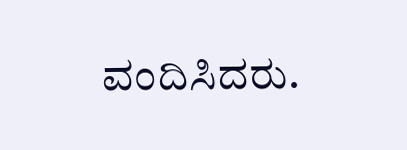ವಂದಿಸಿದರು.